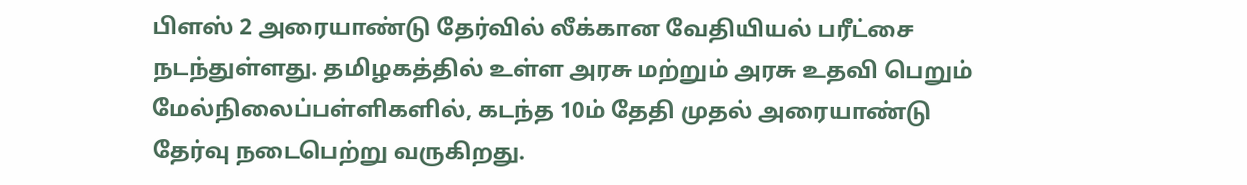பிளஸ் 2 அரையாண்டு தேர்வில் லீக்கான வேதியியல் பரீட்சை நடந்துள்ளது. தமிழகத்தில் உள்ள அரசு மற்றும் அரசு உதவி பெறும் மேல்நிலைப்பள்ளிகளில், கடந்த 10ம் தேதி முதல் அரையாண்டு தேர்வு நடைபெற்று வருகிறது.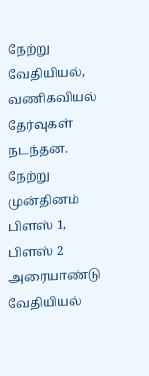நேற்று வேதியியல், வணிகவியல் தேர்வுகள் நடந்தன. நேற்று முன்தினம் பிளஸ் 1, பிளஸ் 2 அரையாண்டு வேதியியல்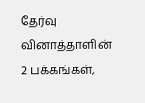தேர்வு வினாத்தாளின் 2 பக்கங்கள்,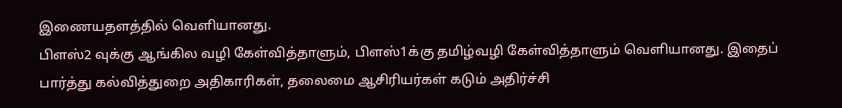இணையதளத்தில் வெளியானது.
பிளஸ்2 வுக்கு ஆங்கில வழி கேள்வித்தாளும், பிளஸ்1க்கு தமிழ்வழி கேள்வித்தாளும் வெளியானது. இதைப் பார்த்து கல்வித்துறை அதிகாரிகள், தலைமை ஆசிரியர்கள் கடும் அதிர்ச்சி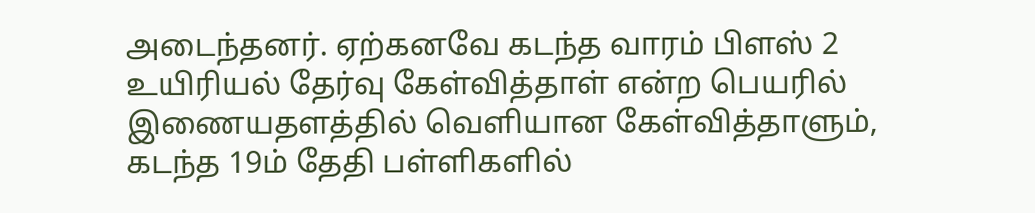அடைந்தனர். ஏற்கனவே கடந்த வாரம் பிளஸ் 2 உயிரியல் தேர்வு கேள்வித்தாள் என்ற பெயரில் இணையதளத்தில் வெளியான கேள்வித்தாளும், கடந்த 19ம் தேதி பள்ளிகளில்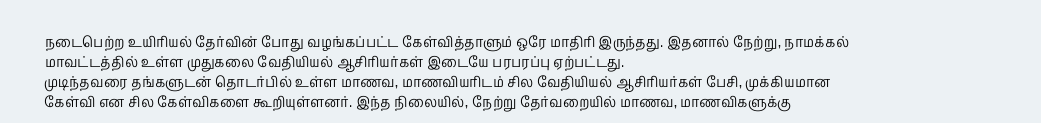நடைபெற்ற உயிரியல் தேர்வின் போது வழங்கப்பட்ட கேள்வித்தாளும் ஒரே மாதிரி இருந்தது. இதனால் நேற்று, நாமக்கல் மாவட்டத்தில் உள்ள முதுகலை வேதியியல் ஆசிரியர்கள் இடையே பரபரப்பு ஏற்பட்டது.
முடிந்தவரை தங்களுடன் தொடர்பில் உள்ள மாணவ, மாணவியரிடம் சில வேதியியல் ஆசிரியர்கள் பேசி, முக்கியமான கேள்வி என சில கேள்விகளை கூறியுள்ளனர். இந்த நிலையில், நேற்று தேர்வறையில் மாணவ, மாணவிகளுக்கு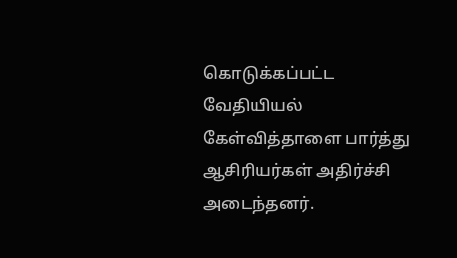கொடுக்கப்பட்ட வேதியியல் கேள்வித்தாளை பார்த்து ஆசிரியர்கள் அதிர்ச்சி அடைந்தனர்.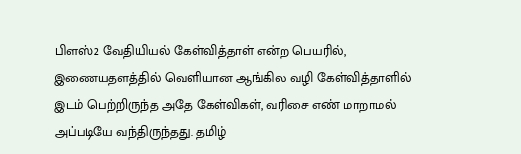பிளஸ்2 வேதியியல் கேள்வித்தாள் என்ற பெயரில், இணையதளத்தில் வெளியான ஆங்கில வழி கேள்வித்தாளில் இடம் பெற்றிருந்த அதே கேள்விகள், வரிசை எண் மாறாமல் அப்படியே வந்திருந்தது. தமிழ்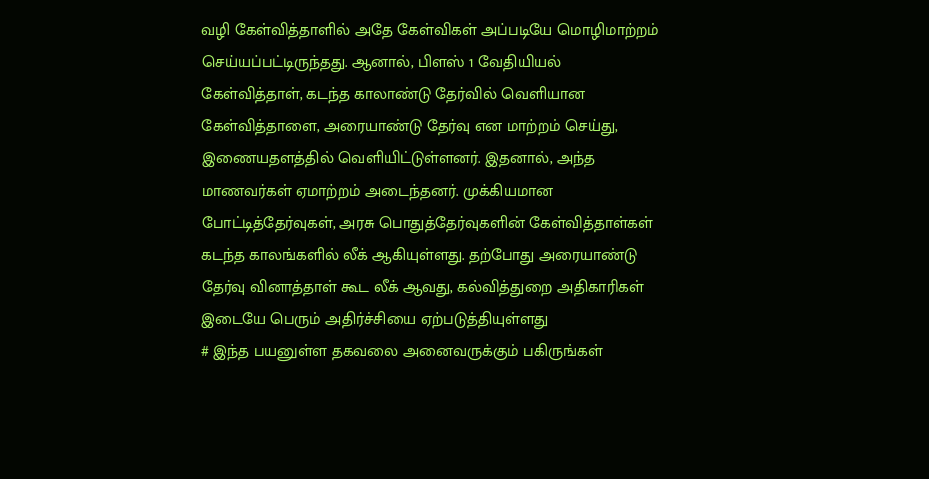வழி கேள்வித்தாளில் அதே கேள்விகள் அப்படியே மொழிமாற்றம் செய்யப்பட்டிருந்தது. ஆனால், பிளஸ் 1 வேதியியல் கேள்வித்தாள், கடந்த காலாண்டு தேர்வில் வெளியான கேள்வித்தாளை, அரையாண்டு தேர்வு என மாற்றம் செய்து, இணையதளத்தில் வெளியிட்டுள்ளனர். இதனால், அந்த மாணவர்கள் ஏமாற்றம் அடைந்தனர். முக்கியமான போட்டித்தேர்வுகள், அரசு பொதுத்தேர்வுகளின் கேள்வித்தாள்கள் கடந்த காலங்களில் லீக் ஆகியுள்ளது. தற்போது அரையாண்டு தேர்வு வினாத்தாள் கூட லீக் ஆவது, கல்வித்துறை அதிகாரிகள் இடையே பெரும் அதிர்ச்சியை ஏற்படுத்தியுள்ளது
# இந்த பயனுள்ள தகவலை அனைவருக்கும் பகிருங்கள்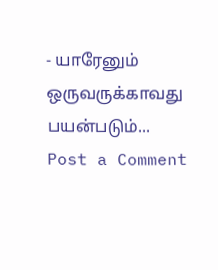- யாரேனும் ஒருவருக்காவது பயன்படும்...
Post a Comment